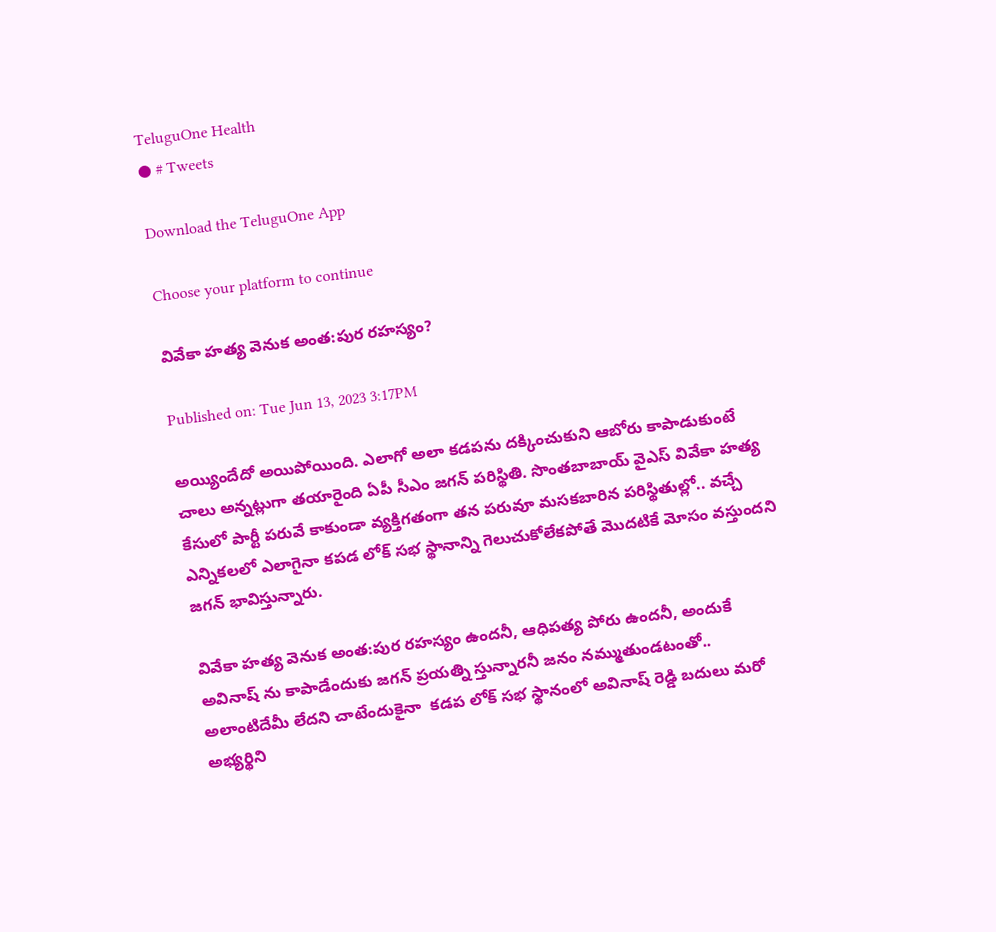TeluguOne Health
● # Tweets

Download the TeluguOne App

Choose your platform to continue

వివేకా హత్య వెనుక అంత:పుర రహస్యం?

Published on: Tue Jun 13, 2023 3:17PM

అయ్యిందేదో అయిపోయింది. ఎలాగో అలా కడపను దక్కించుకుని ఆబోరు కాపాడుకుంటే చాలు అన్నట్లుగా తయారైంది ఏపీ సీఎం జగన్ పరిస్థితి. సొంతబాబాయ్ వైఎస్ వివేకా హత్య కేసులో పార్టీ పరువే కాకుండా వ్యక్తిగతంగా తన పరువూ మసకబారిన పరిస్థితుల్లో.. వచ్చే ఎన్నికలలో ఎలాగైనా కపడ లోక్ సభ స్థానాన్ని గెలుచుకోలేకపోతే మొదటికే మోసం వస్తుందని జగన్ భావిస్తున్నారు.

వివేకా హత్య వెనుక అంత:పుర రహస్యం ఉందనీ, ఆధిపత్య పోరు ఉందనీ, అందుకే అవినాష్ ను కాపాడేందుకు జగన్ ప్రయత్ని స్తున్నారనీ జనం నమ్ముతుండటంతో.. అలాంటిదేమీ లేదని చాటేందుకైనా  కడప లోక్ సభ స్థానంలో అవినాష్ రెడ్డి బదులు మరో అభ్యర్థిని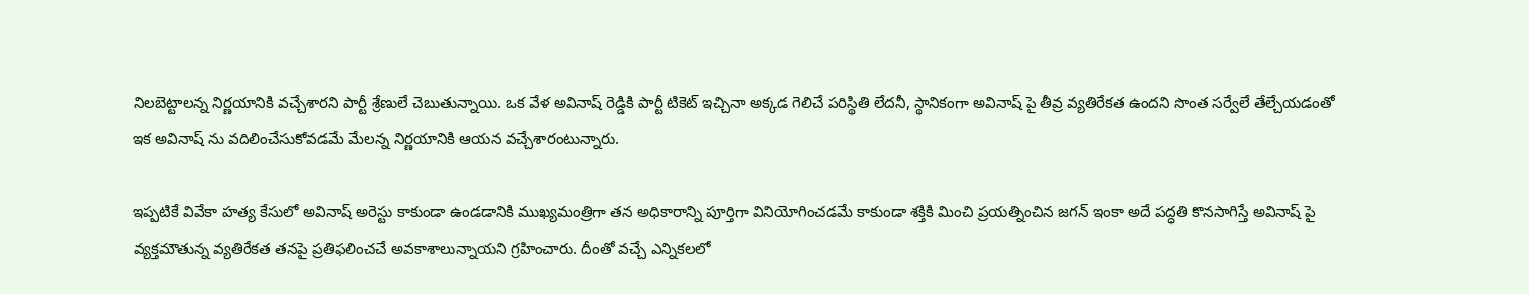నిలబెట్టాలన్న నిర్ణయానికి వచ్చేశారని పార్టీ శ్రేణులే చెబుతున్నాయి. ఒక వేళ అవినాష్ రెడ్డికి పార్టీ టికెట్ ఇచ్చినా అక్కడ గెలిచే పరిస్థితి లేదనీ, స్థానికంగా అవినాష్ పై తీవ్ర వ్యతిరేకత ఉందని సొంత సర్వేలే తేల్చేయడంతో ఇక అవినాష్ ను వదిలించేసుకోవడమే మేలన్న నిర్ణయానికి ఆయన వచ్చేశారంటున్నారు.

ఇప్పటికే వివేకా హత్య కేసులో అవినాష్ అరెస్టు కాకుండా ఉండడానికి ముఖ్యమంత్రిగా తన అధికారాన్ని పూర్తిగా వినియోగించడమే కాకుండా శక్తికి మించి ప్రయత్నించిన జగన్ ఇంకా అదే పద్ధతి కొనసాగిస్తే అవినాష్ పై వ్యక్తమౌతున్న వ్యతిరేకత తనపై ప్రతిఫలించచే అవకాశాలున్నాయని గ్రహించారు. దీంతో వచ్చే ఎన్నికలలో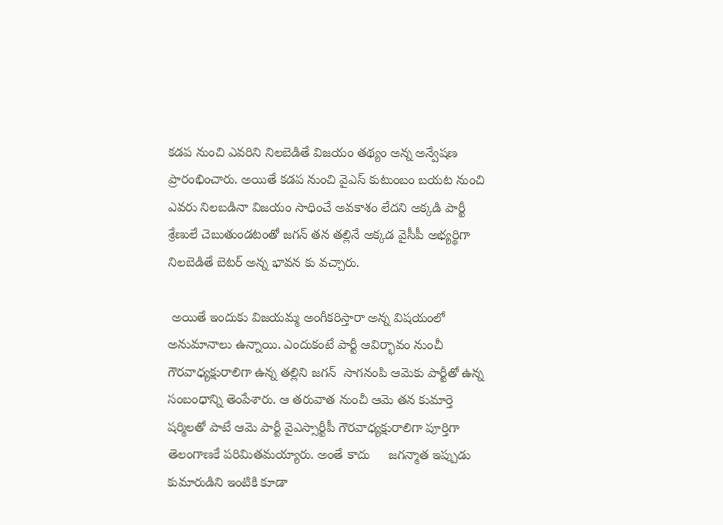కడప నుంచి ఎవరిని నిలబెడితే విజయం తథ్యం అన్న అన్వేషణ ప్రారంభించారు. అయితే కడప నుంచి వైఎస్ కుటుంబం బయట నుంచి ఎవరు నిలబడినా విజయం సాధించే అవకాశం లేదని అక్కడి పార్టీ శ్రేణులే చెబుతుండటంతో జగన్ తన తల్లినే అక్కడ వైసీపీ అభ్యర్థిగా నిలబెడితే బెటర్ అన్న భావన కు వచ్చారు.

 అయితే ఇందుకు విజయమ్మ అంగీకరిస్తారా అన్న విషయంలో అనుమానాలు ఉన్నాయి. ఎందుకంటే పార్టీ ఆవిర్భావం నుంచీ   గౌరవాధ్యక్షురాలిగా ఉన్న తల్లిని జగన్  సాగనంపి ఆమెకు పార్టీతో ఉన్న సంబంధాన్ని తెంపేశారు. ఆ తరువాత నుంచీ ఆమె తన కుమార్తె షర్మిలతో పాటే ఆమె పార్టీ వైఎస్సార్టీపీ గౌరవాధ్యక్షురాలిగా పూర్తిగా తెలంగాణకే పరిమితమయ్యారు. అంతే కాదు     జగన్మాత ఇప్పుడు కుమారుడిని ఇంటికి కూడా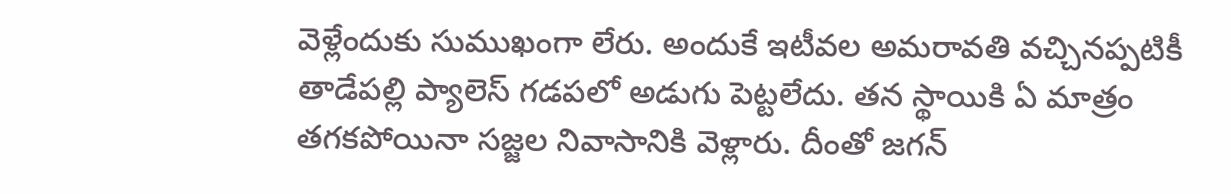వెళ్లేందుకు సుముఖంగా లేరు. అందుకే ఇటీవల అమరావతి వచ్చినప్పటికీ తాడేపల్లి ప్యాలెస్ గడపలో అడుగు పెట్టలేదు. తన స్థాయికి ఏ మాత్రం తగకపోయినా సజ్జల నివాసానికి వెళ్లారు. దీంతో జగన్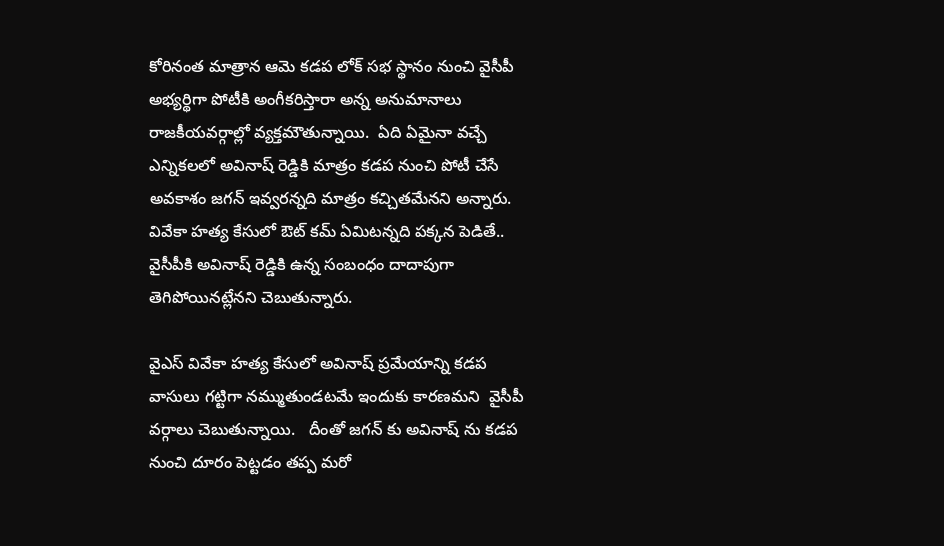కోరినంత మాత్రాన ఆమె కడప లోక్ సభ స్థానం నుంచి వైసీపీ అభ్యర్థిగా పోటీకి అంగీకరిస్తారా అన్న అనుమానాలు రాజకీయవర్గాల్లో వ్యక్తమౌతున్నాయి.  ఏది ఏమైనా వచ్చే ఎన్నికలలో అవినాష్ రెడ్డికి మాత్రం కడప నుంచి పోటీ చేసే అవకాశం జగన్ ఇవ్వరన్నది మాత్రం కచ్చితమేనని అన్నారు. వివేకా హత్య కేసులో ఔట్ కమ్ ఏమిటన్నది పక్కన పెడితే.. వైసీపీకి అవినాష్ రెడ్డికి ఉన్న సంబంధం దాదాపుగా తెగిపోయినట్లేనని చెబుతున్నారు.

వైఎస్ వివేకా హత్య కేసులో అవినాష్ ప్రమేయాన్ని కడప వాసులు గట్టిగా నమ్ముతుండటమే ఇందుకు కారణమని  వైసీపీ వర్గాలు చెబుతున్నాయి.   దీంతో జగన్ కు అవినాష్ ను కడప నుంచి దూరం పెట్టడం తప్ప మరో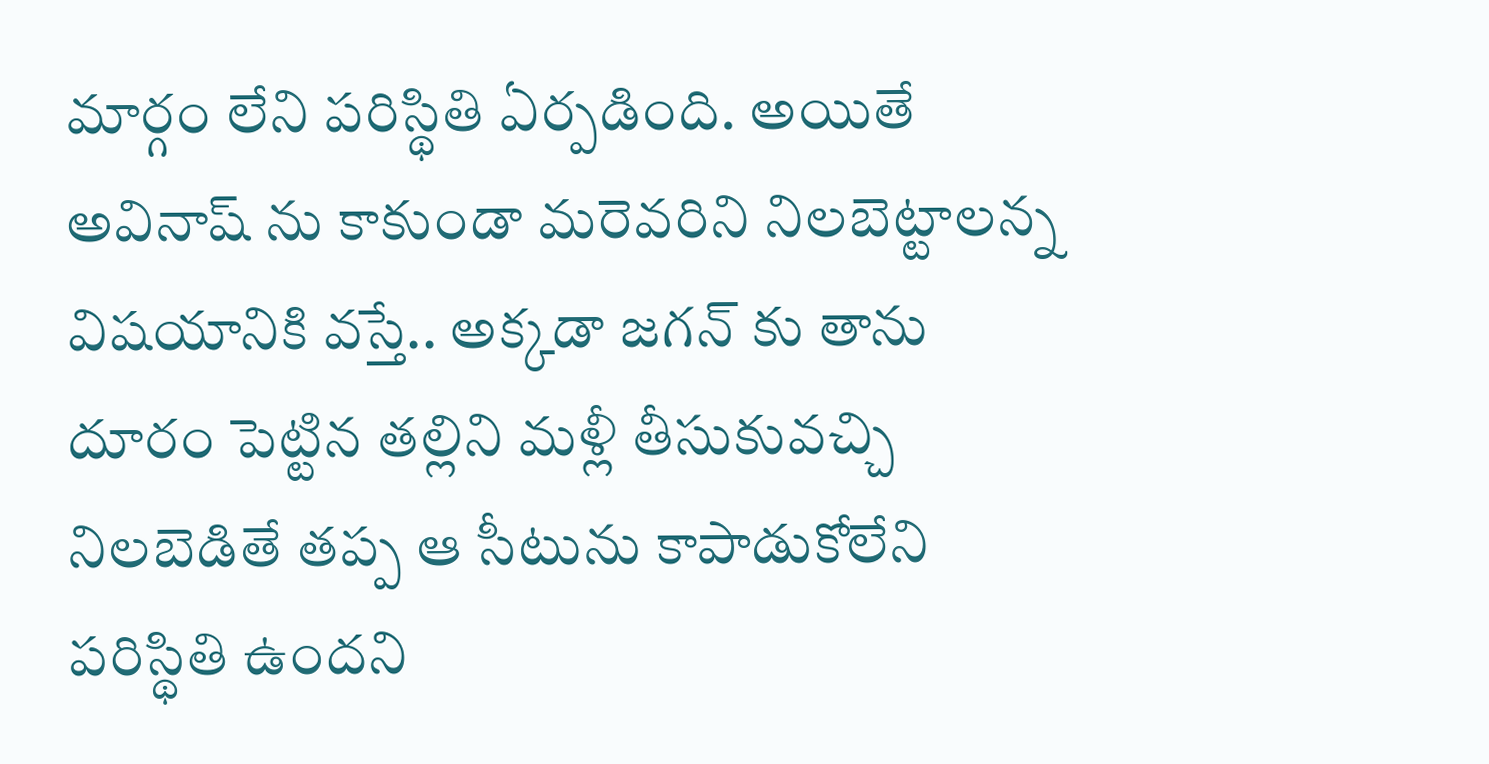మార్గం లేని పరిస్థితి ఏర్పడింది. అయితే అవినాష్ ను కాకుండా మరెవరిని నిలబెట్టాలన్న విషయానికి వస్తే.. అక్కడా జగన్ కు తాను దూరం పెట్టిన తల్లిని మళ్లీ తీసుకువచ్చి నిలబెడితే తప్ప ఆ సీటును కాపాడుకోలేని పరిస్థితి ఉందని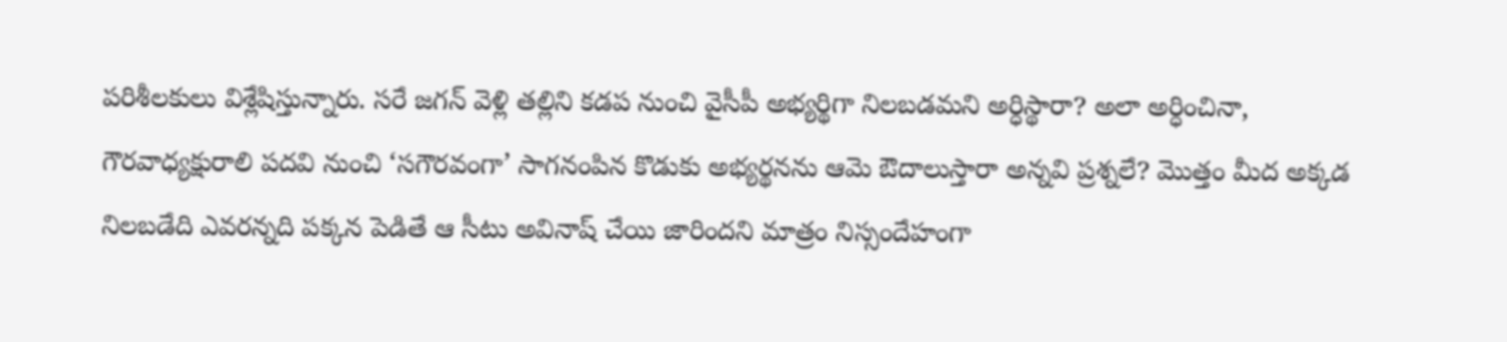పరిశీలకులు విశ్లేషిస్తున్నారు. సరే జగన్ వెళ్లి తల్లిని కడప నుంచి వైసీపీ అభ్యర్థిగా నిలబడమని అర్ధిస్థారా? అలా అర్ధించినా, గౌరవాధ్యక్షురాలి పదవి నుంచి ‘సగౌరవంగా’ సాగనంపిన కొడుకు అభ్యర్థనను ఆమె ఔదాలుస్తారా అన్నవి ప్రశ్నలే? మొత్తం మీద అక్కడ నిలబడేది ఎవరన్నది పక్కన పెడితే ఆ సీటు అవినాష్ చేయి జారిందని మాత్రం నిస్సందేహంగా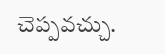చెప్పవచ్చు.